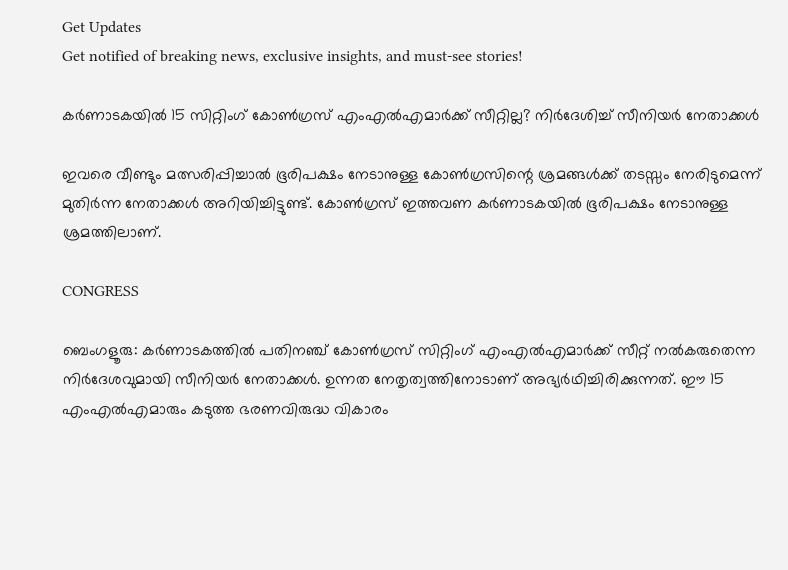Get Updates
Get notified of breaking news, exclusive insights, and must-see stories!

കര്‍ണാടകയില്‍ 15 സിറ്റിംഗ് കോണ്‍ഗ്രസ് എംഎല്‍എമാര്‍ക്ക് സീറ്റില്ല? നിര്‍ദേശിച്ച് സീനിയര്‍ നേതാക്കള്‍

ഇവരെ വീണ്ടും മത്സരിപ്പിച്ചാല്‍ ഭൂരിപക്ഷം നേടാനുള്ള കോണ്‍ഗ്രസിന്റെ ശ്രമങ്ങള്‍ക്ക് തടസ്സം നേരിടുമെന്ന് മുതിര്‍ന്ന നേതാക്കള്‍ അറിയിച്ചിട്ടുണ്ട്. കോണ്‍ഗ്രസ് ഇത്തവണ കര്‍ണാടകയില്‍ ഭൂരിപക്ഷം നേടാനുള്ള ശ്രമത്തിലാണ്.

CONGRESS

ബെംഗളൂരു: കര്‍ണാടകത്തില്‍ പതിനഞ്ച് കോണ്‍ഗ്രസ് സിറ്റിംഗ് എംഎല്‍എമാര്‍ക്ക് സീറ്റ് നല്‍കരുതെന്ന നിര്‍ദേശവുമായി സീനിയര്‍ നേതാക്കള്‍. ഉന്നത നേതൃത്വത്തിനോടാണ് അഭ്യര്‍ഥിച്ചിരിക്കുന്നത്. ഈ 15 എംഎല്‍എമാരും കടുത്ത ഭരണവിരുദ്ധ വികാരം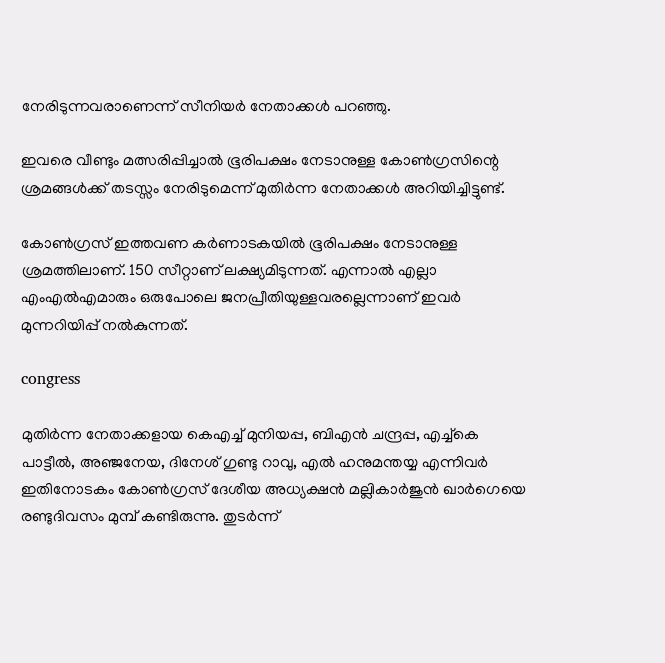നേരിടുന്നവരാണെന്ന് സീനിയര്‍ നേതാക്കള്‍ പറഞ്ഞു.

ഇവരെ വീണ്ടും മത്സരിപ്പിച്ചാല്‍ ഭൂരിപക്ഷം നേടാനുള്ള കോണ്‍ഗ്രസിന്റെ ശ്രമങ്ങള്‍ക്ക് തടസ്സം നേരിടുമെന്ന് മുതിര്‍ന്ന നേതാക്കള്‍ അറിയിച്ചിട്ടുണ്ട്.

കോണ്‍ഗ്രസ് ഇത്തവണ കര്‍ണാടകയില്‍ ഭൂരിപക്ഷം നേടാനുള്ള ശ്രമത്തിലാണ്. 150 സീറ്റാണ് ലക്ഷ്യമിടുന്നത്. എന്നാല്‍ എല്ലാ എംഎല്‍എമാരും ഒരുപോലെ ജനപ്രീതിയുള്ളവരല്ലെന്നാണ് ഇവര്‍ മുന്നറിയിപ്പ് നല്‍കുന്നത്.

congress

മുതിര്‍ന്ന നേതാക്കളായ കെഎച്ച് മുനിയപ്പ, ബിഎന്‍ ചന്ദ്രപ്പ, എച്ച്‌കെ പാട്ടീല്‍, അഞ്ജനേയ, ദിനേശ് ഗുണ്ടു റാവു, എല്‍ ഹനുമന്തയ്യ എന്നിവര്‍ ഇതിനോടകം കോണ്‍ഗ്രസ് ദേശീയ അധ്യക്ഷന്‍ മല്ലികാര്‍ജുന്‍ ഖാര്‍ഗെയെ രണ്ടുദിവസം മുമ്പ് കണ്ടിരുന്നു. തുടര്‍ന്ന്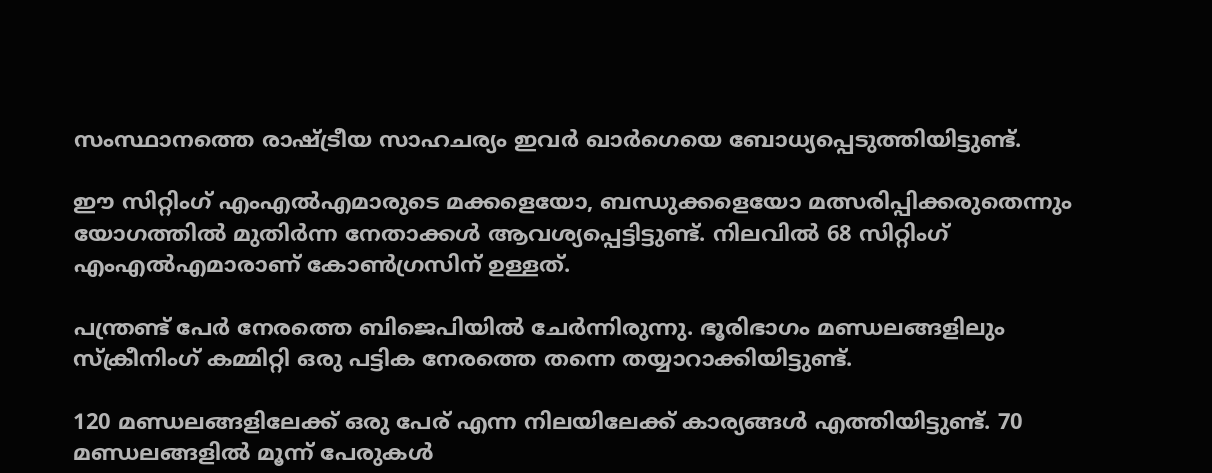സംസ്ഥാനത്തെ രാഷ്ട്രീയ സാഹചര്യം ഇവര്‍ ഖാര്‍ഗെയെ ബോധ്യപ്പെടുത്തിയിട്ടുണ്ട്.

ഈ സിറ്റിംഗ് എംഎല്‍എമാരുടെ മക്കളെയോ, ബന്ധുക്കളെയോ മത്സരിപ്പിക്കരുതെന്നും യോഗത്തില്‍ മുതിര്‍ന്ന നേതാക്കള്‍ ആവശ്യപ്പെട്ടിട്ടുണ്ട്. നിലവില്‍ 68 സിറ്റിംഗ് എംഎല്‍എമാരാണ് കോണ്‍ഗ്രസിന് ഉള്ളത്.

പന്ത്രണ്ട് പേര്‍ നേരത്തെ ബിജെപിയില്‍ ചേര്‍ന്നിരുന്നു. ഭൂരിഭാഗം മണ്ഡലങ്ങളിലും സ്‌ക്രീനിംഗ് കമ്മിറ്റി ഒരു പട്ടിക നേരത്തെ തന്നെ തയ്യാറാക്കിയിട്ടുണ്ട്.

120 മണ്ഡലങ്ങളിലേക്ക് ഒരു പേര് എന്ന നിലയിലേക്ക് കാര്യങ്ങള്‍ എത്തിയിട്ടുണ്ട്. 70 മണ്ഡലങ്ങളില്‍ മൂന്ന് പേരുകള്‍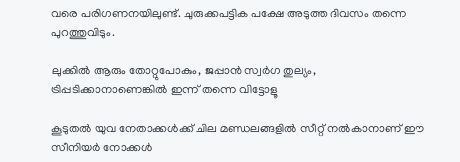വരെ പരിഗണനയിലുണ്ട്. ചുരുക്കപട്ടിക പക്ഷേ അടുത്ത ദിവസം തന്നെ പുറത്തുവിടും.

ലുക്കില്‍ ആരും തോറ്റുപോകും, ജപ്പാന്‍ സ്വര്‍ഗ തുല്യം, ട്രിപ്പടിക്കാനാണെങ്കില്‍ ഇന്ന് തന്നെ വിട്ടോളൂ

കൂടുതല്‍ യുവ നേതാക്കള്‍ക്ക് ചില മണ്ഡലങ്ങളില്‍ സീറ്റ് നല്‍കാനാണ് ഈ സീനിയര്‍ നോക്കള്‍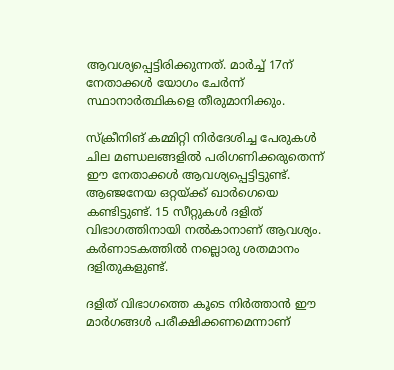ആവശ്യപ്പെട്ടിരിക്കുന്നത്. മാര്‍ച്ച് 17ന് നേതാക്കള്‍ യോഗം ചേര്‍ന്ന് സ്ഥാനാര്‍ത്ഥികളെ തീരുമാനിക്കും.

സ്‌ക്രീനിങ് കമ്മിറ്റി നിര്‍ദേശിച്ച പേരുകള്‍ ചില മണ്ഡലങ്ങളില്‍ പരിഗണിക്കരുതെന്ന് ഈ നേതാക്കള്‍ ആവശ്യപ്പെട്ടിട്ടുണ്ട്. ആഞ്ജനേയ ഒറ്റയ്ക്ക് ഖാര്‍ഗെയെ കണ്ടിട്ടുണ്ട്. 15 സീറ്റുകള്‍ ദളിത് വിഭാഗത്തിനായി നല്‍കാനാണ് ആവശ്യം. കര്‍ണാടകത്തില്‍ നല്ലൊരു ശതമാനം ദളിതുകളുണ്ട്.

ദളിത് വിഭാഗത്തെ കൂടെ നിര്‍ത്താന്‍ ഈ മാര്‍ഗങ്ങള്‍ പരീക്ഷിക്കണമെന്നാണ്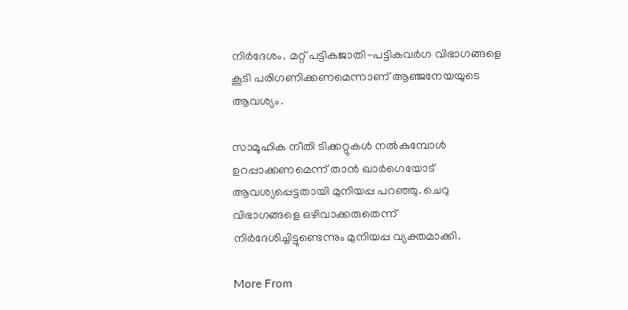നിര്‍ദേശം. മറ്റ് പട്ടികജാതി-പട്ടികവര്‍ഗ വിഭാഗങ്ങളെ കൂടി പരിഗണിക്കണമെന്നാണ് ആഞ്ജനേയയുടെ ആവശ്യം.

സാമൂഹിക നീതി ടിക്കറ്റുകള്‍ നല്‍കുമ്പോള്‍ ഉറപ്പാക്കണമെന്ന് താന്‍ ഖാര്‍ഗെയോട് ആവശ്യപ്പെട്ടതായി മുനിയപ്പ പറഞ്ഞു. ചെറു വിഭാഗങ്ങളെ ഒഴിവാക്കരുതെന്ന് നിര്‍ദേശിച്ചിട്ടുണ്ടെന്നും മുനിയപ്പ വ്യക്തമാക്കി.

More From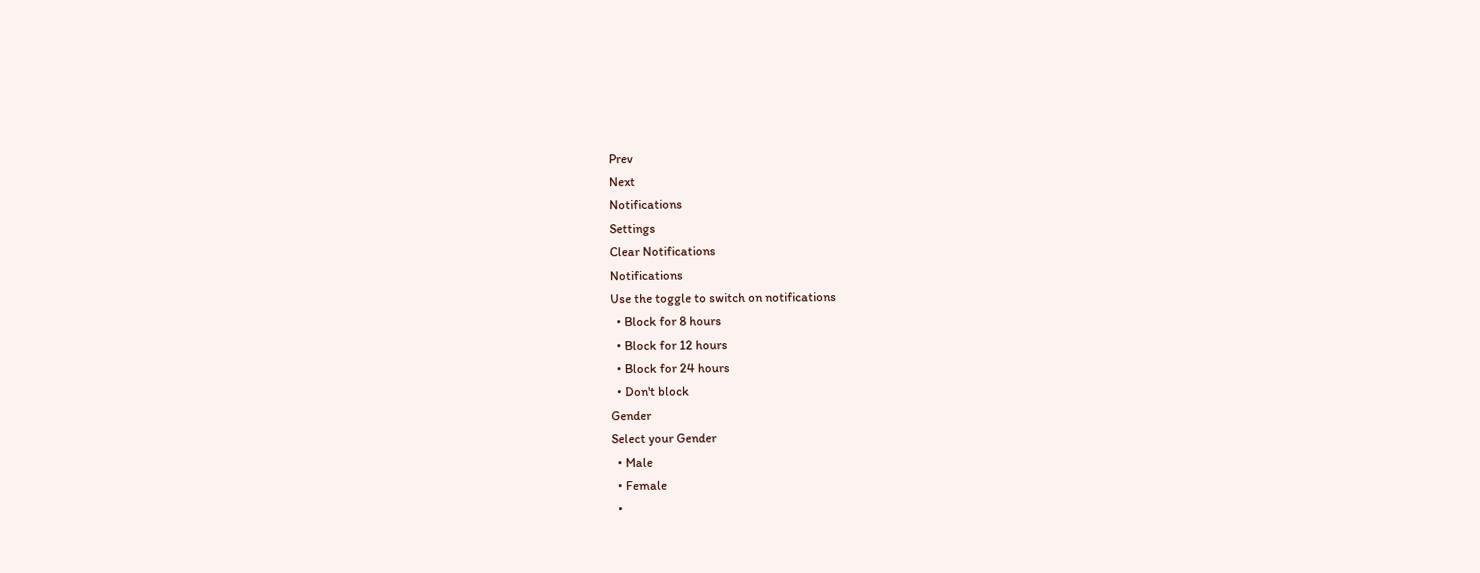Prev
Next
Notifications
Settings
Clear Notifications
Notifications
Use the toggle to switch on notifications
  • Block for 8 hours
  • Block for 12 hours
  • Block for 24 hours
  • Don't block
Gender
Select your Gender
  • Male
  • Female
  •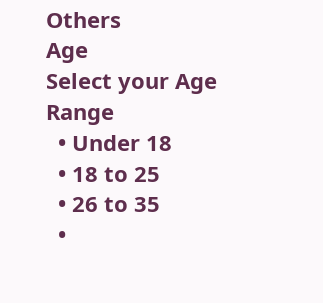Others
Age
Select your Age Range
  • Under 18
  • 18 to 25
  • 26 to 35
  •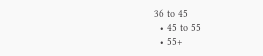36 to 45
  • 45 to 55
  • 55+